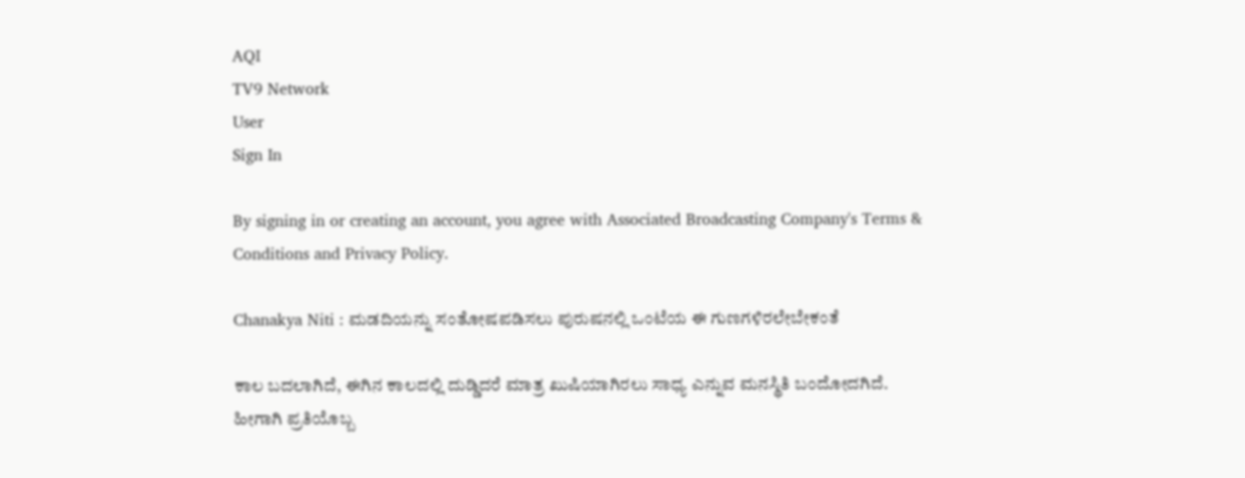AQI
TV9 Network
User
Sign In

By signing in or creating an account, you agree with Associated Broadcasting Company's Terms & Conditions and Privacy Policy.

Chanakya Niti : ಮಡದಿಯನ್ನು ಸಂತೋಷಪಡಿಸಲು ಪುರುಷನಲ್ಲಿ ಒಂಟೆಯ ಈ ಗುಣಗಳಿರಲೇಬೇಕಂತೆ

ಕಾಲ ಬದಲಾಗಿದೆ, ಈಗಿನ ಕಾಲದಲ್ಲಿ ದುಡ್ಡಿದರೆ ಮಾತ್ರ ಖುಷಿಯಾಗಿರಲು ಸಾಧ್ಯ ಎನ್ನುವ ಮನಸ್ಥಿತಿ ಬಂದೋದಗಿದೆ. ಹೀಗಾಗಿ ಪ್ರತಿಯೊಬ್ಬ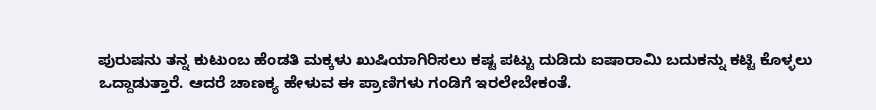ಪುರುಷನು ತನ್ನ ಕುಟುಂಬ ಹೆಂಡತಿ ಮಕ್ಕಳು ಖುಷಿಯಾಗಿರಿಸಲು ಕಷ್ಟ ಪಟ್ಟು ದುಡಿದು ಐಷಾರಾಮಿ ಬದುಕನ್ನು ಕಟ್ಟಿ ಕೊಳ್ಳಲು ಒದ್ದಾಡುತ್ತಾರೆ. ಆದರೆ ಚಾಣಕ್ಯ ಹೇಳುವ ಈ ಪ್ರಾಣಿಗಳು ಗಂಡಿಗೆ ಇರಲೇಬೇಕಂತೆ.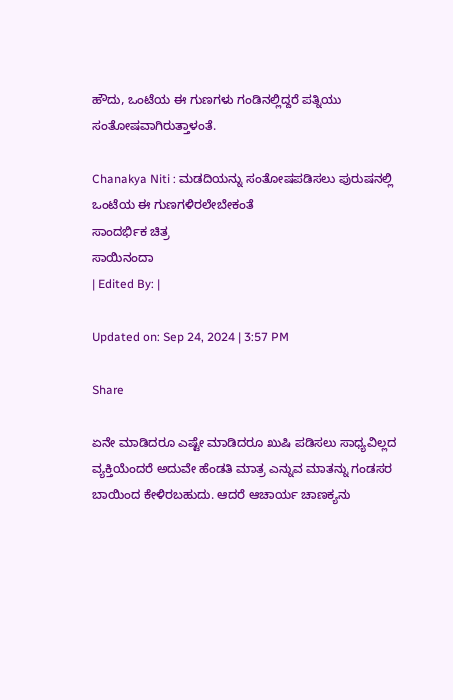ಹೌದು, ಒಂಟೆಯ ಈ ಗುಣಗಳು ಗಂಡಿನಲ್ಲಿದ್ದರೆ ಪತ್ನಿಯು ಸಂತೋಷವಾಗಿರುತ್ತಾಳಂತೆ.

Chanakya Niti : ಮಡದಿಯನ್ನು ಸಂತೋಷಪಡಿಸಲು ಪುರುಷನಲ್ಲಿ ಒಂಟೆಯ ಈ ಗುಣಗಳಿರಲೇಬೇಕಂತೆ
ಸಾಂದರ್ಭಿಕ ಚಿತ್ರ
ಸಾಯಿನಂದಾ
| Edited By: |

Updated on: Sep 24, 2024 | 3:57 PM

Share

ಏನೇ ಮಾಡಿದರೂ ಎಷ್ಟೇ ಮಾಡಿದರೂ ಖುಷಿ ಪಡಿಸಲು ಸಾಧ್ಯವಿಲ್ಲದ ವ್ಯಕ್ತಿಯೆಂದರೆ ಅದುವೇ ಹೆಂಡತಿ ಮಾತ್ರ ಎನ್ನುವ ಮಾತನ್ನು ಗಂಡಸರ ಬಾಯಿಂದ ಕೇಳಿರಬಹುದು. ಆದರೆ ಆಚಾರ್ಯ ಚಾಣಕ್ಯನು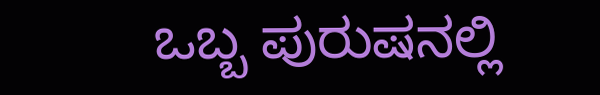ಒಬ್ಬ ಪುರುಷನಲ್ಲಿ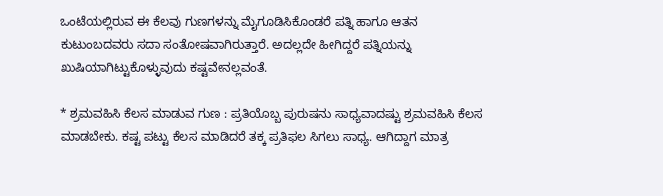ಒಂಟೆಯಲ್ಲಿರುವ ಈ ಕೆಲವು ಗುಣಗಳನ್ನು ಮೈಗೂಡಿಸಿಕೊಂಡರೆ ಪತ್ನಿ ಹಾಗೂ ಆತನ ಕುಟುಂಬದವರು ಸದಾ ಸಂತೋಷವಾಗಿರುತ್ತಾರೆ. ಅದಲ್ಲದೇ ಹೀಗಿದ್ದರೆ ಪತ್ನಿಯನ್ನು ಖುಷಿಯಾಗಿಟ್ಟುಕೊಳ್ಳುವುದು ಕಷ್ಟವೇನಲ್ಲವಂತೆ.

* ಶ್ರಮವಹಿಸಿ ಕೆಲಸ ಮಾಡುವ ಗುಣ : ಪ್ರತಿಯೊಬ್ಬ ಪುರುಷನು ಸಾಧ್ಯವಾದಷ್ಟು ಶ್ರಮವಹಿಸಿ ಕೆಲಸ ಮಾಡಬೇಕು. ಕಷ್ಟ ಪಟ್ಟು ಕೆಲಸ ಮಾಡಿದರೆ ತಕ್ಕ ಪ್ರತಿಫಲ ಸಿಗಲು ಸಾಧ್ಯ. ಆಗಿದ್ದಾಗ ಮಾತ್ರ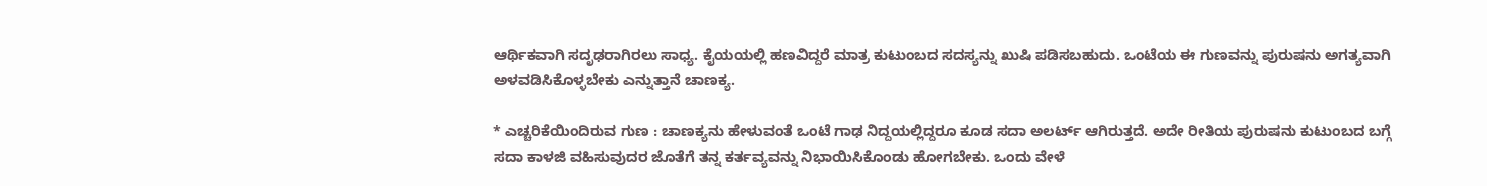ಆರ್ಥಿಕವಾಗಿ ಸದೃಢರಾಗಿರಲು ಸಾಧ್ಯ. ಕೈಯಯಲ್ಲಿ ಹಣವಿದ್ದರೆ ಮಾತ್ರ ಕುಟುಂಬದ ಸದಸ್ಯನ್ನು ಖುಷಿ ಪಡಿಸಬಹುದು. ಒಂಟೆಯ ಈ ಗುಣವನ್ನು ಪುರುಷನು ಅಗತ್ಯವಾಗಿ ಅಳವಡಿಸಿಕೊಳ್ಳಬೇಕು ಎನ್ನುತ್ತಾನೆ ಚಾಣಕ್ಯ.

* ಎಚ್ಚರಿಕೆಯಿಂದಿರುವ ಗುಣ : ಚಾಣಕ್ಯನು ಹೇಳುವಂತೆ ಒಂಟೆ ಗಾಢ ನಿದ್ದಯಲ್ಲಿದ್ದರೂ ಕೂಡ ಸದಾ ಅಲರ್ಟ್ ಆಗಿರುತ್ತದೆ. ಅದೇ ರೀತಿಯ ಪುರುಷನು ಕುಟುಂಬದ ಬಗ್ಗೆ ಸದಾ ಕಾಳಜಿ ವಹಿಸುವುದರ ಜೊತೆಗೆ ತನ್ನ ಕರ್ತವ್ಯವನ್ನು ನಿಭಾಯಿಸಿಕೊಂಡು ಹೋಗಬೇಕು. ಒಂದು ವೇಳೆ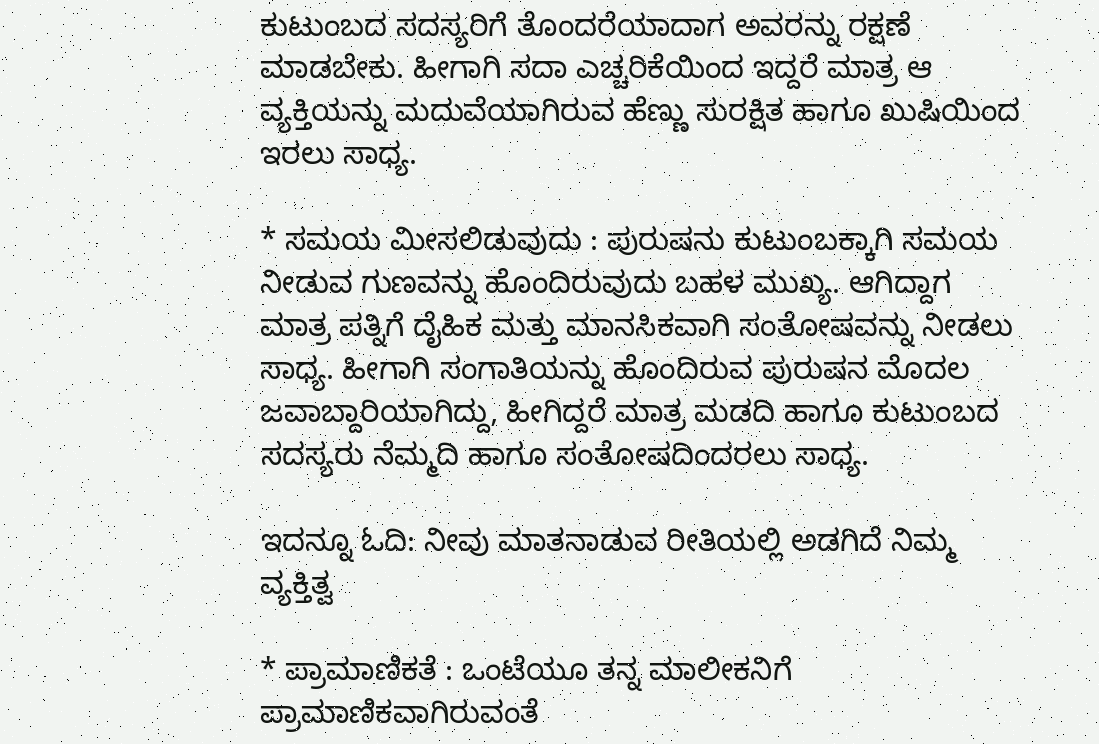ಕುಟುಂಬದ ಸದಸ್ಯರಿಗೆ ತೊಂದರೆಯಾದಾಗ ಅವರನ್ನು ರಕ್ಷಣೆ ಮಾಡಬೇಕು. ಹೀಗಾಗಿ ಸದಾ ಎಚ್ಚರಿಕೆಯಿಂದ ಇದ್ದರೆ ಮಾತ್ರ ಆ ವ್ಯಕ್ತಿಯನ್ನು ಮದುವೆಯಾಗಿರುವ ಹೆಣ್ಣು ಸುರಕ್ಷಿತ ಹಾಗೂ ಖುಷಿಯಿಂದ ಇರಲು ಸಾಧ್ಯ.

* ಸಮಯ ಮೀಸಲಿಡುವುದು : ಪುರುಷನು ಕುಟುಂಬಕ್ಕಾಗಿ ಸಮಯ ನೀಡುವ ಗುಣವನ್ನು ಹೊಂದಿರುವುದು ಬಹಳ ಮುಖ್ಯ. ಆಗಿದ್ದಾಗ ಮಾತ್ರ ಪತ್ನಿಗೆ ದೈಹಿಕ ಮತ್ತು ಮಾನಸಿಕವಾಗಿ ಸಂತೋಷವನ್ನು ನೀಡಲು ಸಾಧ್ಯ. ಹೀಗಾಗಿ ಸಂಗಾತಿಯನ್ನು ಹೊಂದಿರುವ ಪುರುಷನ ಮೊದಲ ಜವಾಬ್ದಾರಿಯಾಗಿದ್ದು, ಹೀಗಿದ್ದರೆ ಮಾತ್ರ ಮಡದಿ ಹಾಗೂ ಕುಟುಂಬದ ಸದಸ್ಯರು ನೆಮ್ಮದಿ ಹಾಗೂ ಸಂತೋಷದಿಂದರಲು ಸಾಧ್ಯ.

ಇದನ್ನೂ ಓದಿ: ನೀವು ಮಾತನಾಡುವ ರೀತಿಯಲ್ಲಿ ಅಡಗಿದೆ ನಿಮ್ಮ ವ್ಯಕ್ತಿತ್ವ

* ಪ್ರಾಮಾಣಿಕತೆ : ಒಂಟೆಯೂ ತನ್ನ ಮಾಲೀಕನಿಗೆ ಪ್ರಾಮಾಣಿಕವಾಗಿರುವಂತೆ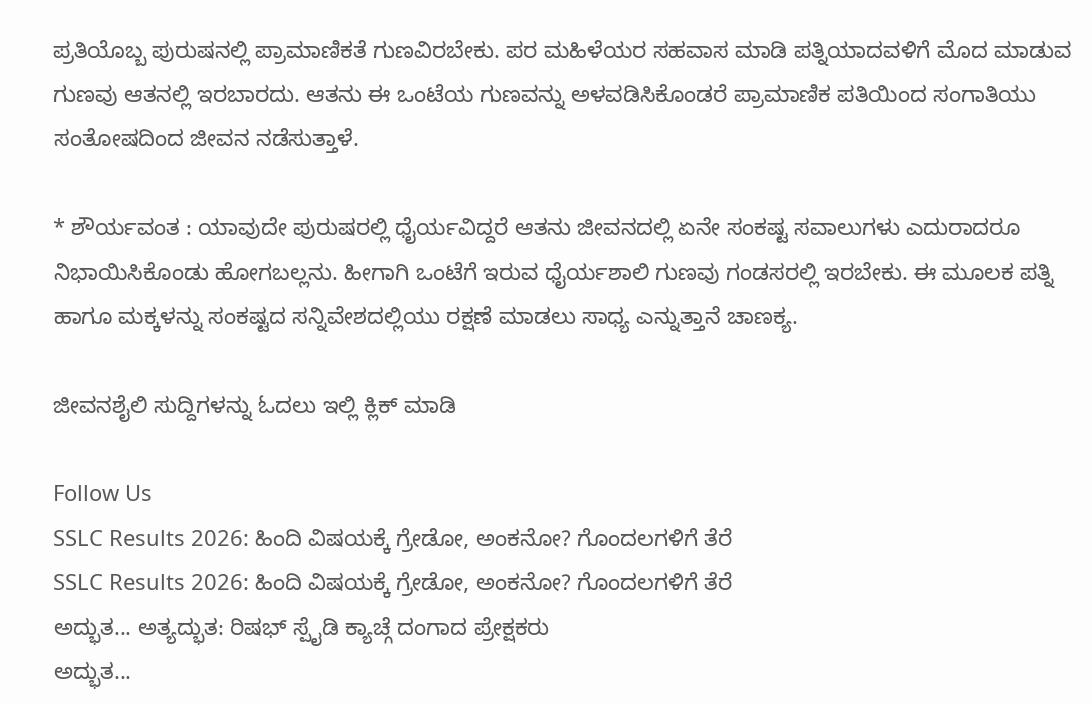ಪ್ರತಿಯೊಬ್ಬ ಪುರುಷನಲ್ಲಿ ಪ್ರಾಮಾಣಿಕತೆ ಗುಣವಿರಬೇಕು. ಪರ ಮಹಿಳೆಯರ ಸಹವಾಸ ಮಾಡಿ ಪತ್ನಿಯಾದವಳಿಗೆ ಮೊದ ಮಾಡುವ ಗುಣವು ಆತನಲ್ಲಿ ಇರಬಾರದು. ಆತನು ಈ ಒಂಟೆಯ ಗುಣವನ್ನು ಅಳವಡಿಸಿಕೊಂಡರೆ ಪ್ರಾಮಾಣಿಕ ಪತಿಯಿಂದ ಸಂಗಾತಿಯು ಸಂತೋಷದಿಂದ ಜೀವನ ನಡೆಸುತ್ತಾಳೆ.

* ಶೌರ್ಯವಂತ : ಯಾವುದೇ ಪುರುಷರಲ್ಲಿ ಧೈರ್ಯವಿದ್ದರೆ ಆತನು ಜೀವನದಲ್ಲಿ ಏನೇ ಸಂಕಷ್ಟ ಸವಾಲುಗಳು ಎದುರಾದರೂ ನಿಭಾಯಿಸಿಕೊಂಡು ಹೋಗಬಲ್ಲನು. ಹೀಗಾಗಿ ಒಂಟೆಗೆ ಇರುವ ಧೈರ್ಯಶಾಲಿ ಗುಣವು ಗಂಡಸರಲ್ಲಿ ಇರಬೇಕು. ಈ ಮೂಲಕ ಪತ್ನಿ ಹಾಗೂ ಮಕ್ಕಳನ್ನು ಸಂಕಷ್ಟದ ಸನ್ನಿವೇಶದಲ್ಲಿಯು ರಕ್ಷಣೆ ಮಾಡಲು ಸಾಧ್ಯ ಎನ್ನುತ್ತಾನೆ ಚಾಣಕ್ಯ.

ಜೀವನಶೈಲಿ ಸುದ್ದಿಗಳನ್ನು ಓದಲು ಇಲ್ಲಿ ಕ್ಲಿಕ್ ಮಾಡಿ

Follow Us
SSLC Results 2026: ಹಿಂದಿ ವಿಷಯಕ್ಕೆ ಗ್ರೇಡೋ, ಅಂಕನೋ? ಗೊಂದಲಗಳಿಗೆ ತೆರೆ
SSLC Results 2026: ಹಿಂದಿ ವಿಷಯಕ್ಕೆ ಗ್ರೇಡೋ, ಅಂಕನೋ? ಗೊಂದಲಗಳಿಗೆ ತೆರೆ
ಅದ್ಭುತ... ಅತ್ಯದ್ಭುತ: ರಿಷಭ್ ಸ್ಪೈಡಿ ಕ್ಯಾಚ್ಗೆ ದಂಗಾದ ಪ್ರೇಕ್ಷಕರು
ಅದ್ಭುತ...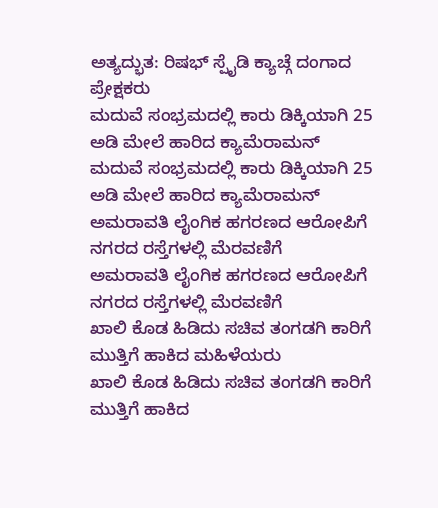ಅತ್ಯದ್ಭುತ: ರಿಷಭ್ ಸ್ಪೈಡಿ ಕ್ಯಾಚ್ಗೆ ದಂಗಾದ ಪ್ರೇಕ್ಷಕರು
ಮದುವೆ ಸಂಭ್ರಮದಲ್ಲಿ ಕಾರು ಡಿಕ್ಕಿಯಾಗಿ 25 ಅಡಿ ಮೇಲೆ ಹಾರಿದ ಕ್ಯಾಮೆರಾಮನ್
ಮದುವೆ ಸಂಭ್ರಮದಲ್ಲಿ ಕಾರು ಡಿಕ್ಕಿಯಾಗಿ 25 ಅಡಿ ಮೇಲೆ ಹಾರಿದ ಕ್ಯಾಮೆರಾಮನ್
ಅಮರಾವತಿ ಲೈಂಗಿಕ ಹಗರಣದ ಆರೋಪಿಗೆ ನಗರದ ರಸ್ತೆಗಳಲ್ಲಿ ಮೆರವಣಿಗೆ
ಅಮರಾವತಿ ಲೈಂಗಿಕ ಹಗರಣದ ಆರೋಪಿಗೆ ನಗರದ ರಸ್ತೆಗಳಲ್ಲಿ ಮೆರವಣಿಗೆ
ಖಾಲಿ ಕೊಡ ಹಿಡಿದು ಸಚಿವ ತಂಗಡಗಿ ಕಾರಿಗೆ ಮುತ್ತಿಗೆ ಹಾಕಿದ ಮಹಿಳೆಯರು
ಖಾಲಿ ಕೊಡ ಹಿಡಿದು ಸಚಿವ ತಂಗಡಗಿ ಕಾರಿಗೆ ಮುತ್ತಿಗೆ ಹಾಕಿದ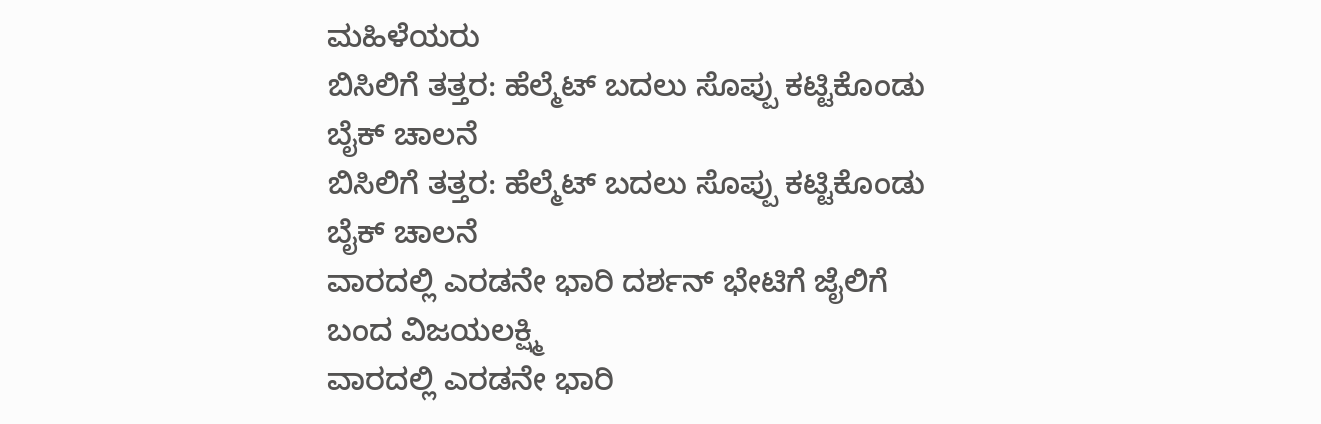ಮಹಿಳೆಯರು
ಬಿಸಿಲಿಗೆ ತತ್ತರ: ಹೆಲ್ಮೆಟ್ ಬದಲು ಸೊಪ್ಪು ಕಟ್ಟಿಕೊಂಡು ಬೈಕ್ ಚಾಲನೆ
ಬಿಸಿಲಿಗೆ ತತ್ತರ: ಹೆಲ್ಮೆಟ್ ಬದಲು ಸೊಪ್ಪು ಕಟ್ಟಿಕೊಂಡು ಬೈಕ್ ಚಾಲನೆ
ವಾರದಲ್ಲಿ ಎರಡನೇ ಭಾರಿ ದರ್ಶನ್ ಭೇಟಿಗೆ ಜೈಲಿಗೆ ಬಂದ ವಿಜಯಲಕ್ಷ್ಮಿ
ವಾರದಲ್ಲಿ ಎರಡನೇ ಭಾರಿ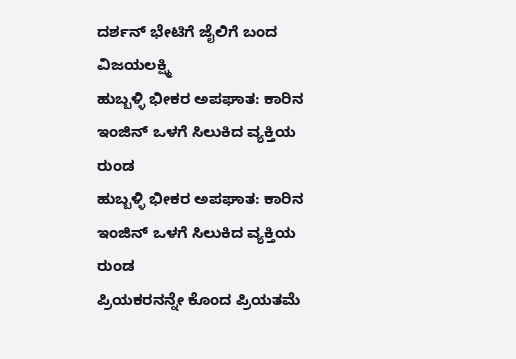ದರ್ಶನ್ ಭೇಟಿಗೆ ಜೈಲಿಗೆ ಬಂದ ವಿಜಯಲಕ್ಷ್ಮಿ
ಹುಬ್ಬಳ್ಳಿ ಭೀಕರ ಅಪಘಾತ: ಕಾರಿನ ಇಂಜಿನ್ ಒಳಗೆ ಸಿಲುಕಿದ ವ್ಯಕ್ತಿಯ ರುಂಡ
ಹುಬ್ಬಳ್ಳಿ ಭೀಕರ ಅಪಘಾತ: ಕಾರಿನ ಇಂಜಿನ್ ಒಳಗೆ ಸಿಲುಕಿದ ವ್ಯಕ್ತಿಯ ರುಂಡ
ಪ್ರಿಯಕರನನ್ನೇ ಕೊಂದ ಪ್ರಿಯತಮೆ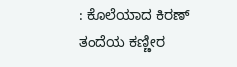: ಕೊಲೆಯಾದ ಕಿರಣ್ ತಂದೆಯ ಕಣ್ಣೀರ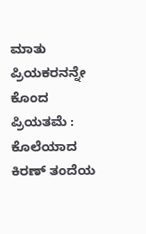ಮಾತು
ಪ್ರಿಯಕರನನ್ನೇ ಕೊಂದ ಪ್ರಿಯತಮೆ : ಕೊಲೆಯಾದ ಕಿರಣ್ ತಂದೆಯ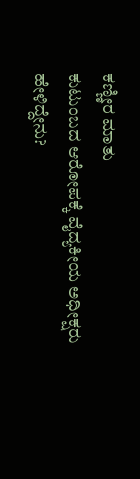ಕಣ್ಣೀರ ಮಾತು
ಕುಟುಂಬದ ಆರೋಪಕ್ಕೆ ವೈದ್ಯಕೀಯ ಅಧೀಕ್ಷರು ಹೇಳಿದ್ದೇನು?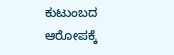ಕುಟುಂಬದ ಆರೋಪಕ್ಕೆ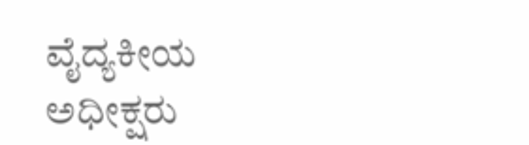ವೈದ್ಯಕೀಯ ಅಧೀಕ್ಷರು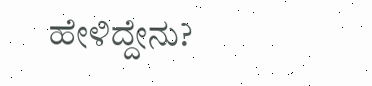ಹೇಳಿದ್ದೇನು?